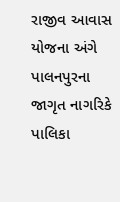રાજીવ આવાસ યોજના અંગે પાલનપુરના જાગૃત નાગરિકે પાલિકા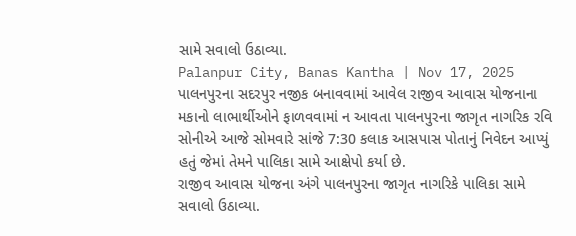સામે સવાલો ઉઠાવ્યા.
Palanpur City, Banas Kantha | Nov 17, 2025
પાલનપુરના સદરપુર નજીક બનાવવામાં આવેલ રાજીવ આવાસ યોજનાના મકાનો લાભાર્થીઓને ફાળવવામાં ન આવતા પાલનપુરના જાગૃત નાગરિક રવિ સોનીએ આજે સોમવારે સાંજે 7:30 કલાક આસપાસ પોતાનું નિવેદન આપ્યું હતું જેમાં તેમને પાલિકા સામે આક્ષેપો કર્યા છે.
રાજીવ આવાસ યોજના અંગે પાલનપુરના જાગૃત નાગરિકે પાલિકા સામે સવાલો ઉઠાવ્યા.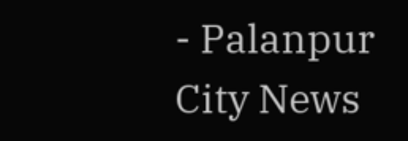- Palanpur City News